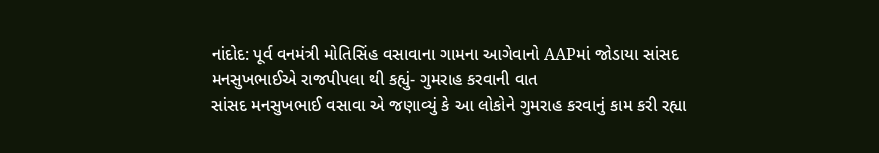નાંદોદ: પૂર્વ વનમંત્રી મોતિસિંહ વસાવાના ગામના આગેવાનો AAPમાં જોડાયા સાંસદ મનસુખભાઈએ રાજપીપલા થી કહ્યું- ગુમરાહ કરવાની વાત
સાંસદ મનસુખભાઈ વસાવા એ જણાવ્યું કે આ લોકોને ગુમરાહ કરવાનું કામ કરી રહ્યા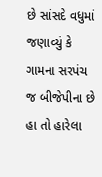છે સાંસદે વધુમાં જણાવ્યું કે ગામના સરપંચ જ બીજેપીના છે હા તો હારેલા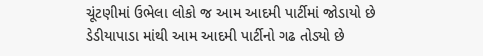ચૂંટણીમાં ઉભેલા લોકો જ આમ આદમી પાર્ટીમાં જોડાયો છે ડેડીયાપાડા માંથી આમ આદમી પાર્ટીનો ગઢ તોડ્યો છે